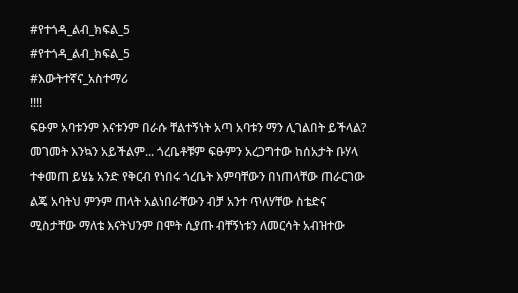#የተጎዳ_ልብ_ክፍል_5
#የተጎዳ_ልብ_ክፍል_5
#እውትተኛና_አስተማሪ
!!!!
ፍፁም አባቱንም እናቱንም በራሱ ቸልተኝነት አጣ አባቱን ማን ሊገልበት ይችላል? መገመት እንኳን አይችልም... ጎረቤቶቹም ፍፁምን አረጋግተው ከሰአታት ቡሃላ ተቀመጠ ይሄኔ አንድ የቅርብ የነበሩ ጎረቤት እምባቸውን በነጠላቸው ጠራርገው ልጄ አባትህ ምንም ጠላት አልነበራቸውን ብቻ አንተ ጥለሃቸው ስቴድና ሚስታቸው ማለቴ እናትህንም በሞት ሲያጡ ብቸኝነቱን ለመርሳት አብዝተው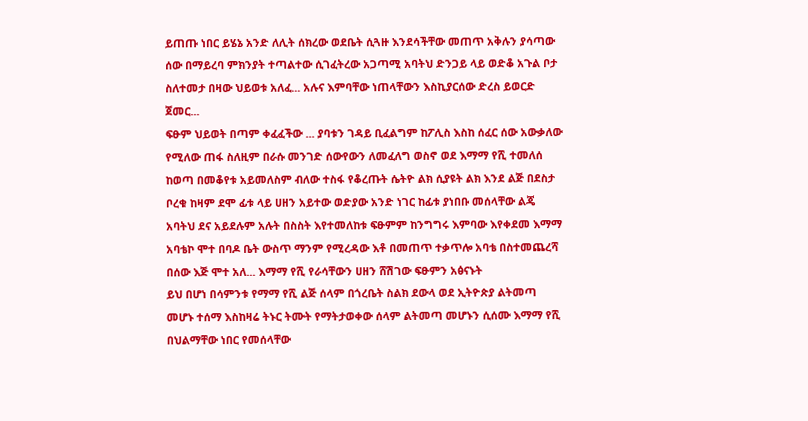ይጠጡ ነበር ይሄኔ አንድ ለሊት ሰክረው ወደቤት ሲጓዙ እንደሳችቸው መጠጥ አቅሉን ያሳጣው ሰው በማይረባ ምክንያት ተጣልተው ሲገፈትረው አጋጣሚ አባትህ ድንጋይ ላይ ወድቆ አጉል ቦታ ስለተመታ በዛው ህይወቱ አለፈ... አሉና እምባቸው ነጠላቸውን እስኪያርሰው ድረስ ይወርድ ጀመር...
ፍፁም ህይወት በጣም ቀፈፈችው ... ያባቱን ገዳይ ቢፈልግም ከፖሊስ እስከ ሰፈር ሰው አውቃለው የሚለው ጠፋ ስለዚም በራሱ መንገድ ሰውየውን ለመፈለግ ወስኖ ወደ እማማ የሺ ተመለሰ ከወጣ በመቆየቱ አይመለስም ብለው ተስፋ የቆረጡት ሴትዮ ልክ ሲያዩት ልክ እንደ ልጅ በደስታ ቦረቁ ከዛም ደሞ ፊቱ ላይ ሀዘን አይተው ወድያው አንድ ነገር ከፊቱ ያነበቡ መሰላቸው ልጄ አባትህ ደና አይደሉም አሉት በስስት እየተመለከቱ ፍፁምም ከንግግሩ እምባው እየቀደመ እማማ አባቴኮ ሞተ በባዶ ቤት ውስጥ ማንም የሚረዳው እቶ በመጠጥ ተቃጥሎ አባቴ በስተመጨረሻ በሰው እጅ ሞተ አለ... እማማ የሺ የራሳቸውን ሀዘን ሸሽገው ፍፁምን አፅናኑት
ይህ በሆነ በሳምንቱ የማማ የሺ ልጅ ሰላም በጎረቤት ስልክ ደውላ ወደ ኢትዮጵያ ልትመጣ መሆኑ ተሰማ እስከዛሬ ትኑር ትሙት የማትታወቀው ሰላም ልትመጣ መሆኑን ሲሰሙ እማማ የሺ በህልማቸው ነበር የመሰላቸው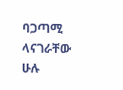ባጋጣሚ ላናገራቸው ሁሉ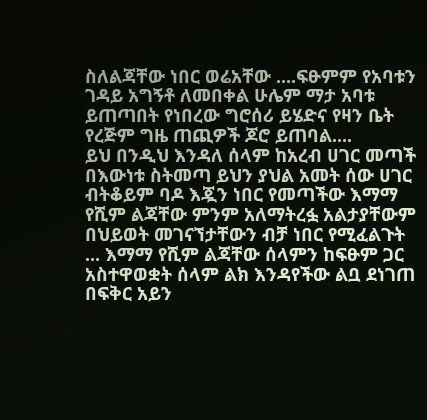ስለልጃቸው ነበር ወሬአቸው ....ፍፁምም የአባቱን ገዳይ አግኝቶ ለመበቀል ሁሌም ማታ አባቱ ይጠጣበት የነበረው ግሮሰሪ ይሄድና የዛን ቤት የረጅም ግዜ ጠጪዎች ጆሮ ይጠባል....
ይህ በንዲህ እንዳለ ሰላም ከአረብ ሀገር መጣች በእውነቱ ስትመጣ ይህን ያህል አመት ሰው ሀገር ብትቆይም ባዶ እጇን ነበር የመጣችው እማማ የሺም ልጃቸው ምንም አለማትረፏ አልታያቸውም በህይወት መገናኘታቸውን ብቻ ነበር የሚፈልጉት ... እማማ የሺም ልጃቸው ሰላምን ከፍፁም ጋር አስተዋወቋት ሰላም ልክ እንዳየችው ልቧ ደነገጠ በፍቅር አይን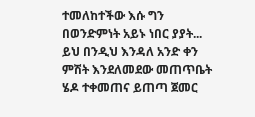ተመለከተችው እሱ ግን በወንድምነት አይኑ ነበር ያያት... ይህ በንዲህ እንዳለ አንድ ቀን ምሽት እንደለመደው መጠጥቤት ሄዶ ተቀመጠና ይጠጣ ጀመር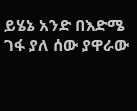ይሄኔ አንድ በእድሜ ገፋ ያለ ሰው ያዋራው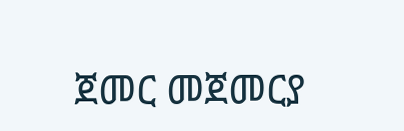ጀመር መጀመርያ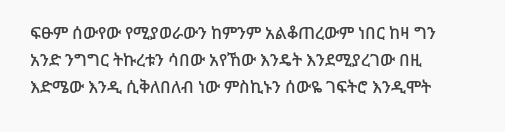ፍፁም ሰውየው የሚያወራውን ከምንም አልቆጠረውም ነበር ከዛ ግን አንድ ንግግር ትኩረቱን ሳበው አየኸው እንዴት እንደሚያረገው በዚ እድሜው እንዲ ሲቅለበለብ ነው ምስኪኑን ሰውዬ ገፍትሮ እንዲሞት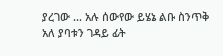ያረገው ... አሉ ሰውየው ይሄኔ ልቡ ስንጥቅ አለ ያባቱን ገዳይ ፊት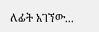ለፊት አገኘው...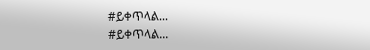#ይቀጥላል...
#ይቀጥላል...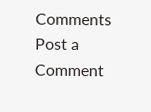Comments
Post a Comment